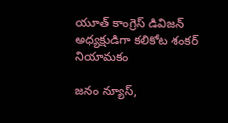యూత్ కాంగ్రెస్ డివిజన్ అధ్యక్షుడిగా కలికోట శంకర్ నియామకం

జనం న్యూస్,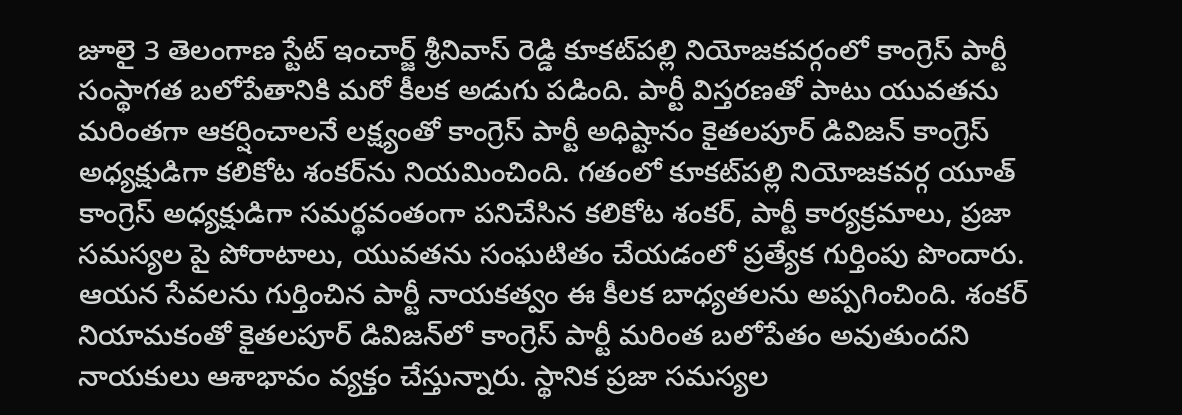జూలై 3 తెలంగాణ స్టేట్ ఇంచార్జ్ శ్రీనివాస్ రెడ్డి కూకట్‌పల్లి నియోజకవర్గంలో కాంగ్రెస్ పార్టీ సంస్థాగత బలోపేతానికి మరో కీలక అడుగు పడింది. పార్టీ విస్తరణతో పాటు యువతను మరింతగా ఆకర్షించాలనే లక్ష్యంతో కాంగ్రెస్ పార్టీ అధిష్టానం కైతలపూర్ డివిజన్ కాంగ్రెస్ అధ్యక్షుడిగా కలికోట శంకర్‌ను నియమించింది. గతంలో కూకట్‌పల్లి నియోజకవర్గ యూత్ కాంగ్రెస్ అధ్యక్షుడిగా సమర్థవంతంగా పనిచేసిన కలికోట శంకర్, పార్టీ కార్యక్రమాలు, ప్రజా సమస్యల పై పోరాటాలు, యువతను సంఘటితం చేయడంలో ప్రత్యేక గుర్తింపు పొందారు. ఆయన సేవలను గుర్తించిన పార్టీ నాయకత్వం ఈ కీలక బాధ్యతలను అప్పగించింది. శంకర్ నియామకంతో కైతలపూర్ డివిజన్‌లో కాంగ్రెస్ పార్టీ మరింత బలోపేతం అవుతుందని నాయకులు ఆశాభావం వ్యక్తం చేస్తున్నారు. స్థానిక ప్రజా సమస్యల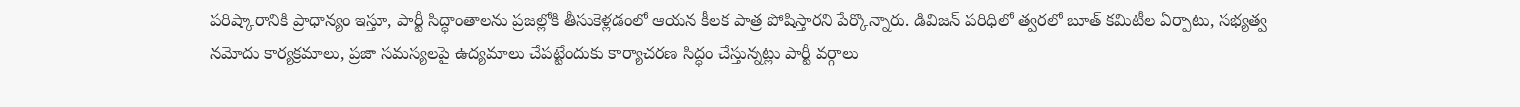పరిష్కారానికి ప్రాధాన్యం ఇస్తూ, పార్టీ సిద్ధాంతాలను ప్రజల్లోకి తీసుకెళ్లడంలో ఆయన కీలక పాత్ర పోషిస్తారని పేర్కొన్నారు. డివిజన్ పరిధిలో త్వరలో బూత్ కమిటీల ఏర్పాటు, సభ్యత్వ నమోదు కార్యక్రమాలు, ప్రజా సమస్యలపై ఉద్యమాలు చేపట్టేందుకు కార్యాచరణ సిద్ధం చేస్తున్నట్లు పార్టీ వర్గాలు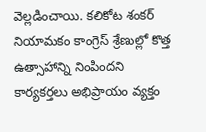వెల్లడించాయి. కలికోట శంకర్ నియామకం కాంగ్రెస్ శ్రేణుల్లో కొత్త ఉత్సాహాన్ని నింపిందని కార్యకర్తలు అభిప్రాయం వ్యక్తం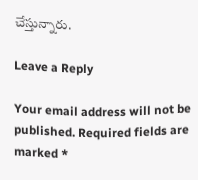చేస్తున్నారు.

Leave a Reply

Your email address will not be published. Required fields are marked *